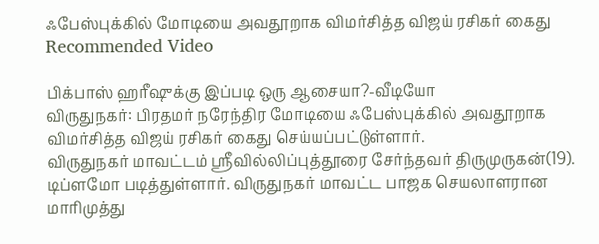ஃபேஸ்புக்கில் மோடியை அவதூறாக விமர்சித்த விஜய் ரசிகர் கைது
Recommended Video

பிக்பாஸ் ஹரீஷுக்கு இப்படி ஒரு ஆசையா?-வீடியோ
விருதுநகர்: பிரதமர் நரேந்திர மோடியை ஃபேஸ்புக்கில் அவதூறாக விமர்சித்த விஜய் ரசிகர் கைது செய்யப்பட்டுள்ளார்.
விருதுநகர் மாவட்டம் ஸ்ரீவில்லிப்புத்தூரை சேர்ந்தவர் திருமுருகன்(19). டிப்ளமோ படித்துள்ளார். விருதுநகர் மாவட்ட பாஜக செயலாளரான மாரிமுத்து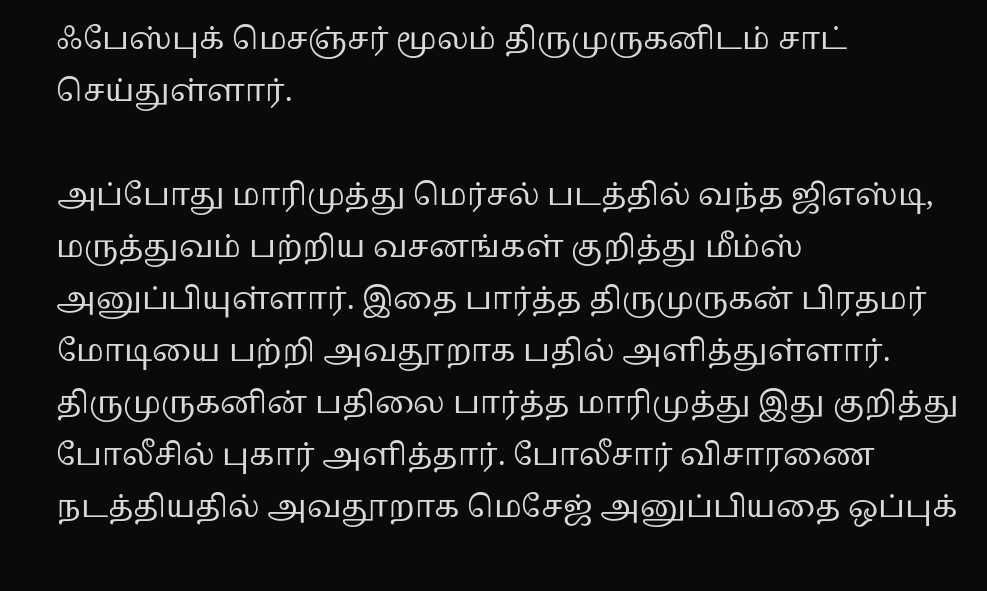ஃபேஸ்புக் மெசஞ்சர் மூலம் திருமுருகனிடம் சாட் செய்துள்ளார்.

அப்போது மாரிமுத்து மெர்சல் படத்தில் வந்த ஜிஎஸ்டி, மருத்துவம் பற்றிய வசனங்கள் குறித்து மீம்ஸ் அனுப்பியுள்ளார். இதை பார்த்த திருமுருகன் பிரதமர் மோடியை பற்றி அவதூறாக பதில் அளித்துள்ளார்.
திருமுருகனின் பதிலை பார்த்த மாரிமுத்து இது குறித்து போலீசில் புகார் அளித்தார். போலீசார் விசாரணை நடத்தியதில் அவதூறாக மெசேஜ் அனுப்பியதை ஒப்புக்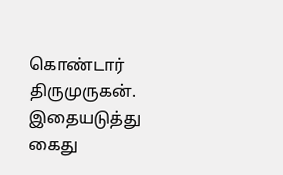கொண்டார் திருமுருகன்.
இதையடுத்து கைது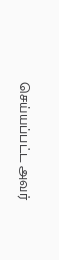செய்யப்பட்ட அவர்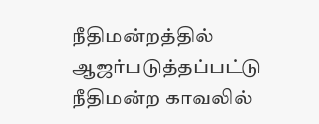நீதிமன்றத்தில் ஆஜர்படுத்தப்பட்டு நீதிமன்ற காவலில்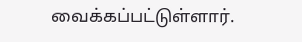வைக்கப்பட்டுள்ளார்.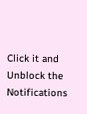Click it and Unblock the Notifications